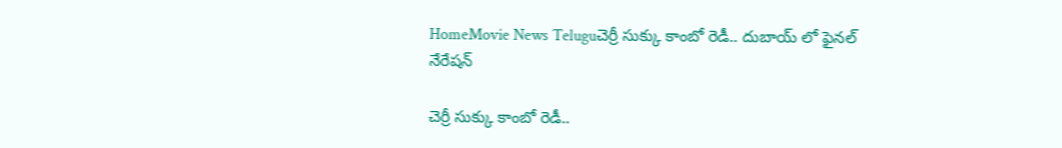HomeMovie News Teluguచెర్రీ సుక్కు కాంబో రెడీ.. దుబాయ్ లో ఫైనల్ నేరేషన్

చెర్రీ సుక్కు కాంబో రెడీ..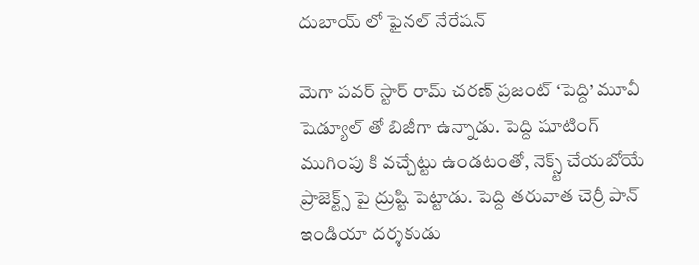దుబాయ్ లో ఫైనల్ నేరేషన్

మెగా పవర్ స్టార్ రామ్ చరణ్ ప్రజంట్ ‘పెద్ది’ మూవీ షెడ్యూల్ తో బిజీగా ఉన్నాడు. పెద్ది షూటింగ్ ముగింపు కి వచ్చేట్టు ఉండటంతో, నెక్స్ట్ చేయబోయే ప్రాజెక్ట్స్ పై ద్రుష్టి పెట్టాడు. పెద్ది తరువాత చెర్రీ పాన్ ఇండియా దర్శకుడు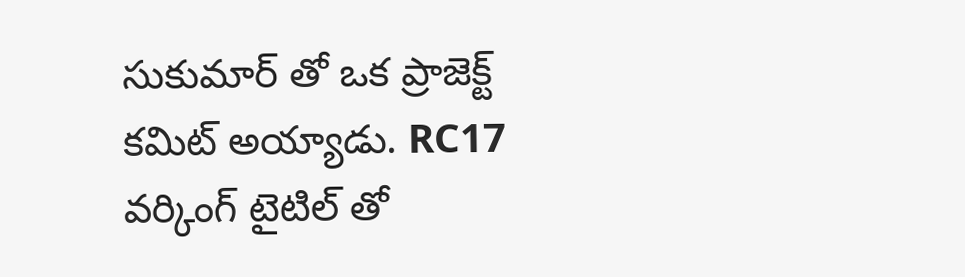సుకుమార్ తో ఒక ప్రాజెక్ట్ కమిట్ అయ్యాడు. RC17 వర్కింగ్ టైటిల్ తో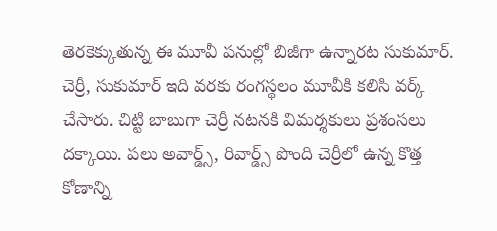తెరకెక్కుతున్న ఈ మూవీ పనుల్లో బిజీగా ఉన్నారట సుకుమార్. చెర్రీ, సుకుమార్ ఇది వరకు రంగస్థలం మూవీకి కలిసి వర్క్ చేసారు. చిట్టి బాబుగా చెర్రీ నటనకి విమర్శకులు ప్రశంసలు దక్కాయి. పలు అవార్డ్స్, రివార్డ్స్ పొంది చెర్రీలో ఉన్న కొత్త కోణాన్ని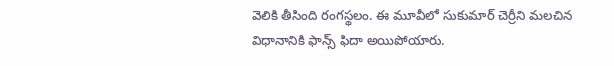వెలికి తీసింది రంగస్థలం. ఈ మూవీలో సుకుమార్ చెర్రీని మలచిన విధానానికి ఫాన్స్ ఫిదా అయిపోయారు.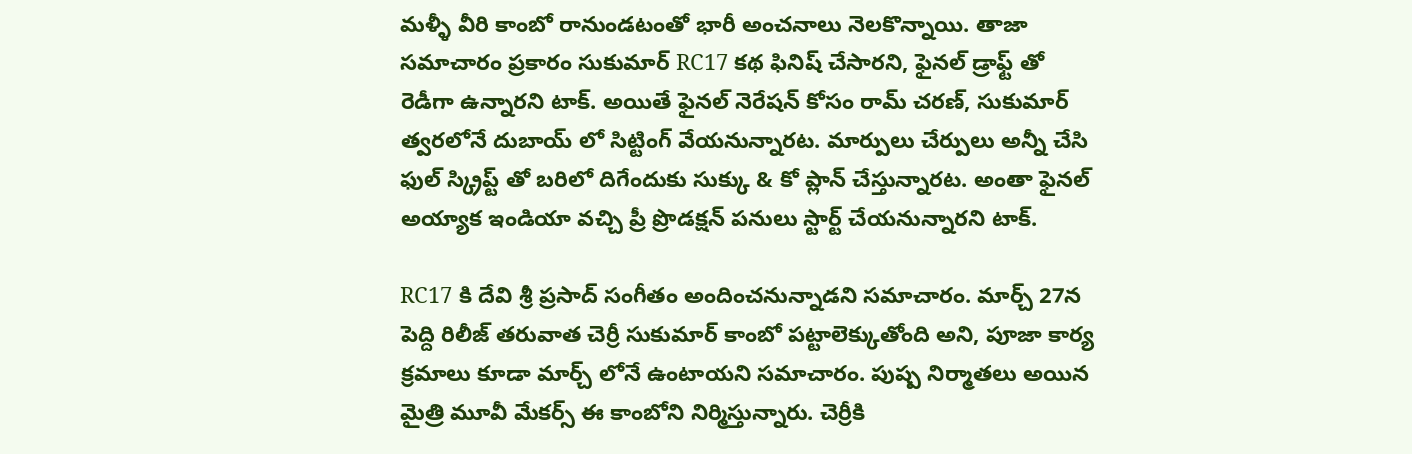మళ్ళీ వీరి కాంబో రానుండటంతో భారీ అంచనాలు నెలకొన్నాయి. తాజా సమాచారం ప్రకారం సుకుమార్ RC17 కథ ఫినిష్ చేసారని, ఫైనల్ డ్రాఫ్ట్ తో రెడీగా ఉన్నారని టాక్. అయితే ఫైనల్ నెరేషన్ కోసం రామ్ చరణ్, సుకుమార్ త్వరలోనే దుబాయ్ లో సిట్టింగ్ వేయనున్నారట. మార్పులు చేర్పులు అన్నీ చేసి ఫుల్ స్క్రిప్ట్ తో బరిలో దిగేందుకు సుక్కు & కో ప్లాన్ చేస్తున్నారట. అంతా ఫైనల్ అయ్యాక ఇండియా వచ్చి ప్రీ ప్రొడక్షన్ పనులు స్టార్ట్ చేయనున్నారని టాక్.

RC17 కి దేవి శ్రీ ప్రసాద్ సంగీతం అందించనున్నాడని సమాచారం. మార్చ్ 27న పెద్ది రిలీజ్ తరువాత చెర్రీ సుకుమార్ కాంబో పట్టాలెక్కుతోంది అని, పూజా కార్య క్రమాలు కూడా మార్చ్ లోనే ఉంటాయని సమాచారం. పుష్ప నిర్మాతలు అయిన మైత్రి మూవీ మేకర్స్ ఈ కాంబోని నిర్మిస్తున్నారు. చెర్రీకి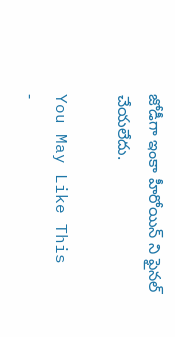జోడీగా ఇంకా హీరోయిన్ ని ఫైనల్ చేయలేదు.

You May Like This
-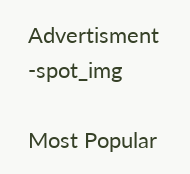Advertisment -spot_img

Most Popular